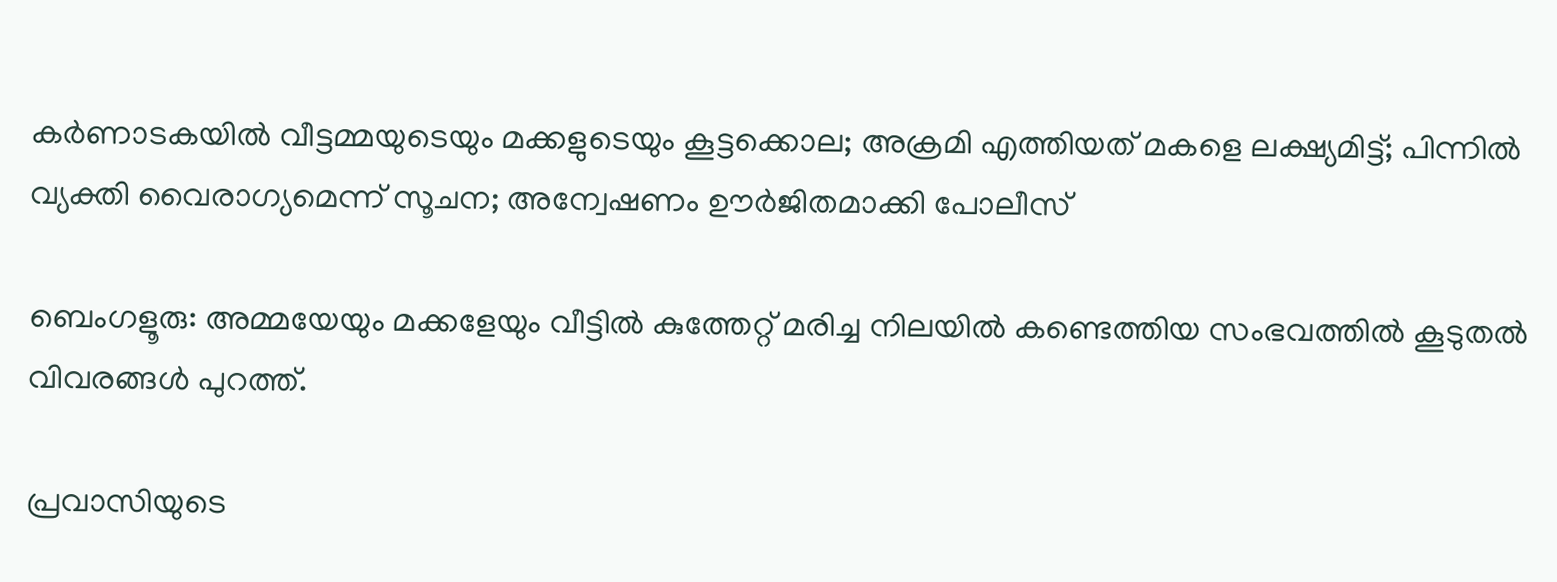കർണാടകയിൽ വീട്ടമ്മയുടെയും മക്കളുടെയും കൂട്ടക്കൊല; അക്രമി എത്തിയത് മകളെ ലക്ഷ്യമിട്ട്; പിന്നിൽ വ്യക്തി വൈരാഗ്യമെന്ന് സൂചന; അന്വേഷണം ഊർജിതമാക്കി പോലീസ്

ബെംഗളൂരു: അമ്മയേയും മക്കളേയും വീട്ടില്‍ കുത്തേറ്റ് മരിച്ച നിലയില്‍ കണ്ടെത്തിയ സംഭവത്തിൽ കൂടുതൽ വിവരങ്ങൾ പുറത്ത്.

പ്രവാസിയുടെ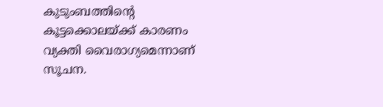കുടുംബത്തിന്റെ കൂട്ടക്കൊലയ്‌ക്ക് കാരണം വ്യക്തി വൈരാഗ്യമെന്നാണ് സൂചന.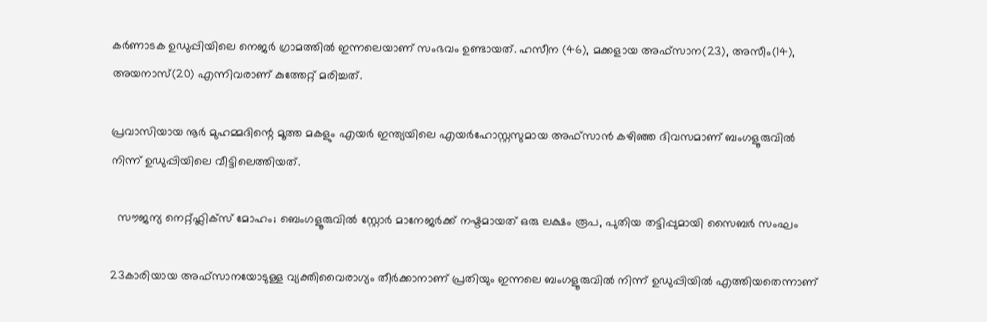കര്‍ണാടക ഉഡുപ്പിയിലെ നെജര്‍ ഗ്രാമത്തിൽ ഇന്നലെയാണ് സംഭവം ഉണ്ടായത്. ഹസീന (46), മക്കളായ അഫ്‌സാന(23), അസീം(14), അയനാസ്(20) എന്നിവരാണ് കുത്തേറ്റ് മരിച്ചത്.

പ്രവാസിയായ നൂര്‍ മുഹമ്മദിന്റെ മൂത്ത മകളും എയർ ഇന്ത്യയിലെ എയര്‍ഹോസ്റ്റസുമായ അഫ്‌സാന്‍ കഴിഞ്ഞ ദിവസമാണ് ബംഗളൂരുവില്‍ നിന്ന് ഉഡുപ്പിയിലെ വീട്ടിലെത്തിയത്.

  സൗജന്യ നെറ്റ്ഫ്ലിക്സ് മോഹം; ബെംഗളൂരുവിൽ സ്റ്റോർ മാനേജർക്ക് നഷ്ടമായത് ഒരു ലക്ഷം രൂപ, പുതിയ തട്ടിപ്പുമായി സൈബർ സംഘം

23കാരിയായ അഫ്‌സാനയോടുള്ള വ്യക്തിവൈരാഗ്യം തീര്‍ക്കാനാണ് പ്രതിയും ഇന്നലെ ബംഗളൂരുവില്‍ നിന്ന് ഉഡുപ്പിയില്‍ എത്തിയതെന്നാണ്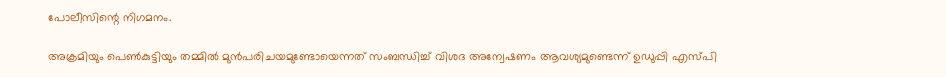പോലീസിന്റെ നിഗമനം.

അക്രമിയും പെൺകുട്ടിയും തമ്മില്‍ മുന്‍പരിചയമുണ്ടോയെന്നത് സംബന്ധിച്ച് വിശദ അന്വേഷണം ആവശ്യമുണ്ടെന്ന് ഉഡുപ്പി എസ്പി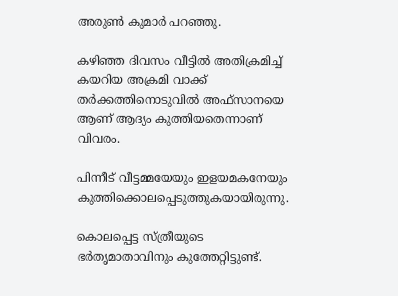അരുണ്‍ കുമാര്‍ പറഞ്ഞു.

കഴിഞ്ഞ ദിവസം വീട്ടില്‍ അതിക്രമിച്ച് കയറിയ അക്രമി വാക്ക് തര്‍ക്കത്തിനൊടുവില്‍ അഫ്‌സാനയെ ആണ് ആദ്യം കുത്തിയതെന്നാണ് വിവരം.

പിന്നീട് വീട്ടമ്മയേയും ഇളയമകനേയും കുത്തിക്കൊലപ്പെടുത്തുകയായിരുന്നു.

കൊലപ്പെട്ട സ്ത്രീയുടെ ഭര്‍തൃമാതാവിനും കുത്തേറ്റിട്ടുണ്ട്.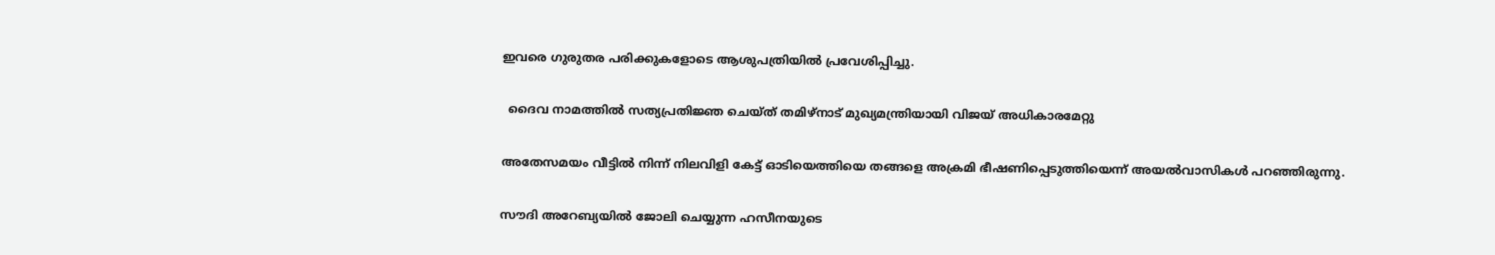ഇവരെ ഗുരുതര പരിക്കുകളോടെ ആശുപത്രിയില്‍ പ്രവേശിപ്പിച്ചു.

  ദൈവ നാമത്തിൽ സത്യപ്രതിജ്ഞ ചെയ്ത് തമിഴ്‌നാട് മുഖ്യമന്ത്രിയായി വിജയ് അധികാരമേറ്റു

അതേസമയം വീട്ടില്‍ നിന്ന് നിലവിളി കേട്ട് ഓടിയെത്തിയെ തങ്ങളെ അക്രമി ഭീഷണിപ്പെടുത്തിയെന്ന് അയല്‍വാസികള്‍ പറഞ്ഞിരുന്നു.

സൗദി അറേബ്യയിൽ ജോലി ചെയ്യുന്ന ഹസീനയുടെ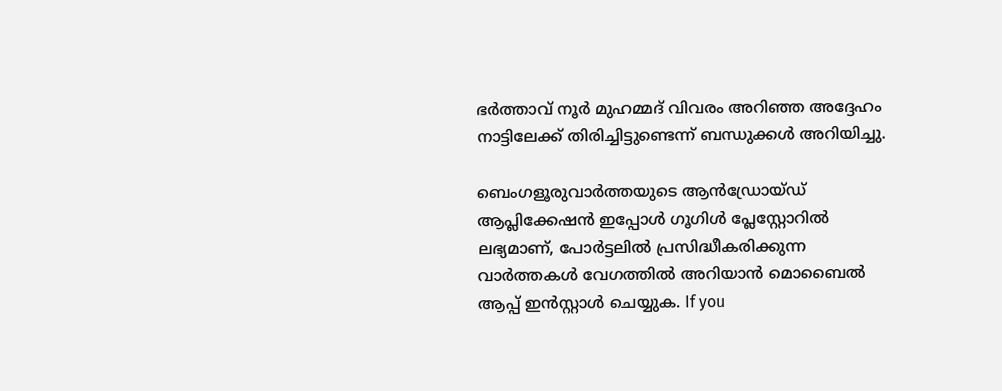ഭര്‍ത്താവ് നൂര്‍ മുഹമ്മദ് വിവരം അറിഞ്ഞ അദ്ദേഹം നാട്ടിലേക്ക് തിരിച്ചിട്ടുണ്ടെന്ന് ബന്ധുക്കള്‍ അറിയിച്ചു.

ബെംഗളൂരുവാർത്തയുടെ ആൻഡ്രോയ്ഡ് ആപ്ലിക്കേഷൻ ഇപ്പോൾ ഗൂഗിൾ പ്ലേസ്റ്റോറിൽ ലഭ്യമാണ്, പോർട്ടലിൽ പ്രസിദ്ധീകരിക്കുന്ന വാർത്തകൾ വേഗത്തിൽ അറിയാൻ മൊബൈൽ ആപ്പ് ഇൻസ്റ്റാൾ ചെയ്യുക. If you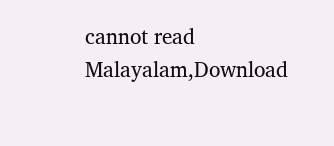cannot read Malayalam,Download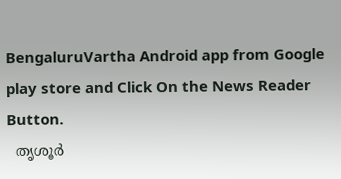BengaluruVartha Android app from Google play store and Click On the News Reader Button.
  തൃശൂര്‍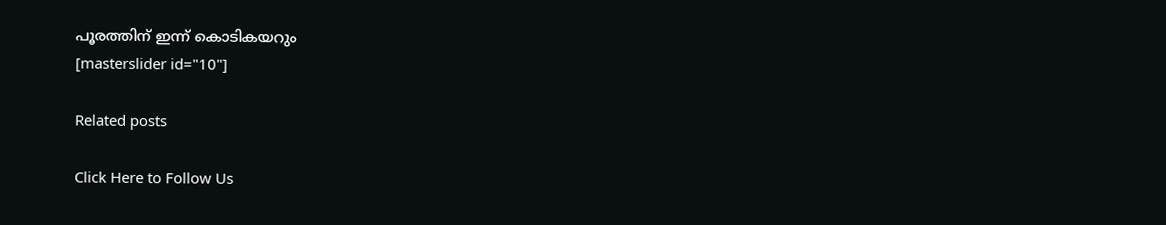പൂരത്തിന് ഇന്ന് കൊടികയറും
[masterslider id="10"]

Related posts

Click Here to Follow Us